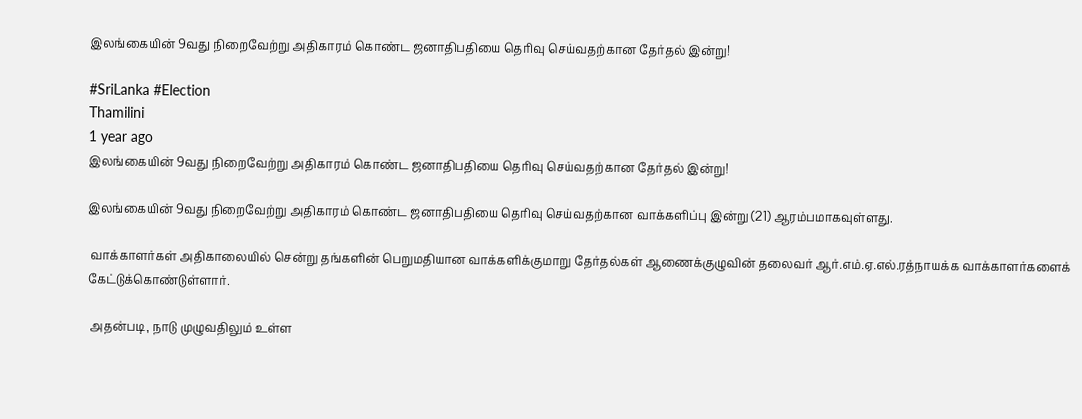இலங்கையின் 9வது நிறைவேற்று அதிகாரம் கொண்ட ஜனாதிபதியை தெரிவு செய்வதற்கான தேர்தல் இன்று!

#SriLanka #Election
Thamilini
1 year ago
இலங்கையின் 9வது நிறைவேற்று அதிகாரம் கொண்ட ஜனாதிபதியை தெரிவு செய்வதற்கான தேர்தல் இன்று!

இலங்கையின் 9வது நிறைவேற்று அதிகாரம் கொண்ட ஜனாதிபதியை தெரிவு செய்வதற்கான வாக்களிப்பு இன்று (21) ஆரம்பமாகவுள்ளது.

 வாக்காளர்கள் அதிகாலையில் சென்று தங்களின் பெறுமதியான வாக்களிக்குமாறு தேர்தல்கள் ஆணைக்குழுவின் தலைவர் ஆர்.எம்.ஏ.எல்.ரத்நாயக்க வாக்காளர்களைக் கேட்டுக்கொண்டுள்ளார்.

 அதன்படி, நாடு முழுவதிலும் உள்ள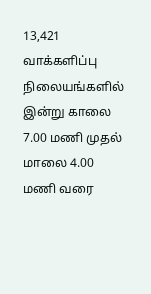13,421 வாக்களிப்பு நிலையங்களில் இன்று காலை 7.00 மணி முதல் மாலை 4.00 மணி வரை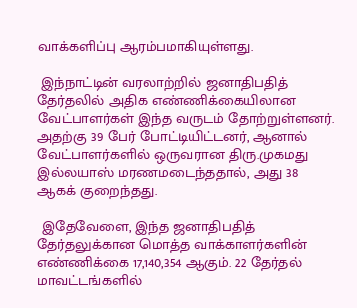வாக்களிப்பு ஆரம்பமாகியுள்ளது.

 இந்நாட்டின் வரலாற்றில் ஜனாதிபதித் தேர்தலில் அதிக எண்ணிக்கையிலான வேட்பாளர்கள் இந்த வருடம் தோற்றுள்ளனர். அதற்கு 39 பேர் போட்டியிட்டனர், ஆனால் வேட்பாளர்களில் ஒருவரான திரு.முகமது இல்லயாஸ் மரணமடைந்ததால், அது 38 ஆகக் குறைந்தது.

 இதேவேளை, இந்த ஜனாதிபதித் தேர்தலுக்கான மொத்த வாக்காளர்களின் எண்ணிக்கை 17,140,354 ஆகும். 22 தேர்தல் மாவட்டங்களில்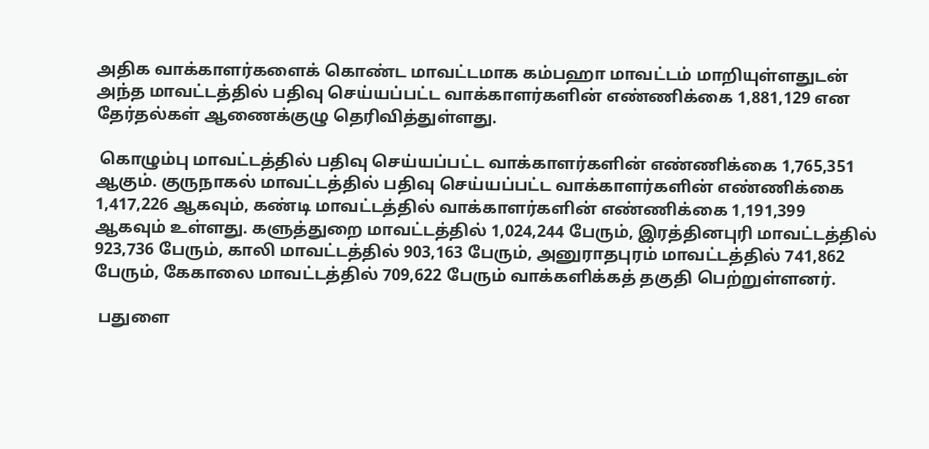அதிக வாக்காளர்களைக் கொண்ட மாவட்டமாக கம்பஹா மாவட்டம் மாறியுள்ளதுடன் அந்த மாவட்டத்தில் பதிவு செய்யப்பட்ட வாக்காளர்களின் எண்ணிக்கை 1,881,129 என தேர்தல்கள் ஆணைக்குழு தெரிவித்துள்ளது.

 கொழும்பு மாவட்டத்தில் பதிவு செய்யப்பட்ட வாக்காளர்களின் எண்ணிக்கை 1,765,351 ஆகும். குருநாகல் மாவட்டத்தில் பதிவு செய்யப்பட்ட வாக்காளர்களின் எண்ணிக்கை 1,417,226 ஆகவும், கண்டி மாவட்டத்தில் வாக்காளர்களின் எண்ணிக்கை 1,191,399 ஆகவும் உள்ளது. களுத்துறை மாவட்டத்தில் 1,024,244 பேரும், இரத்தினபுரி மாவட்டத்தில் 923,736 பேரும், காலி மாவட்டத்தில் 903,163 பேரும், அனுராதபுரம் மாவட்டத்தில் 741,862 பேரும், கேகாலை மாவட்டத்தில் 709,622 பேரும் வாக்களிக்கத் தகுதி பெற்றுள்ளனர்.

 பதுளை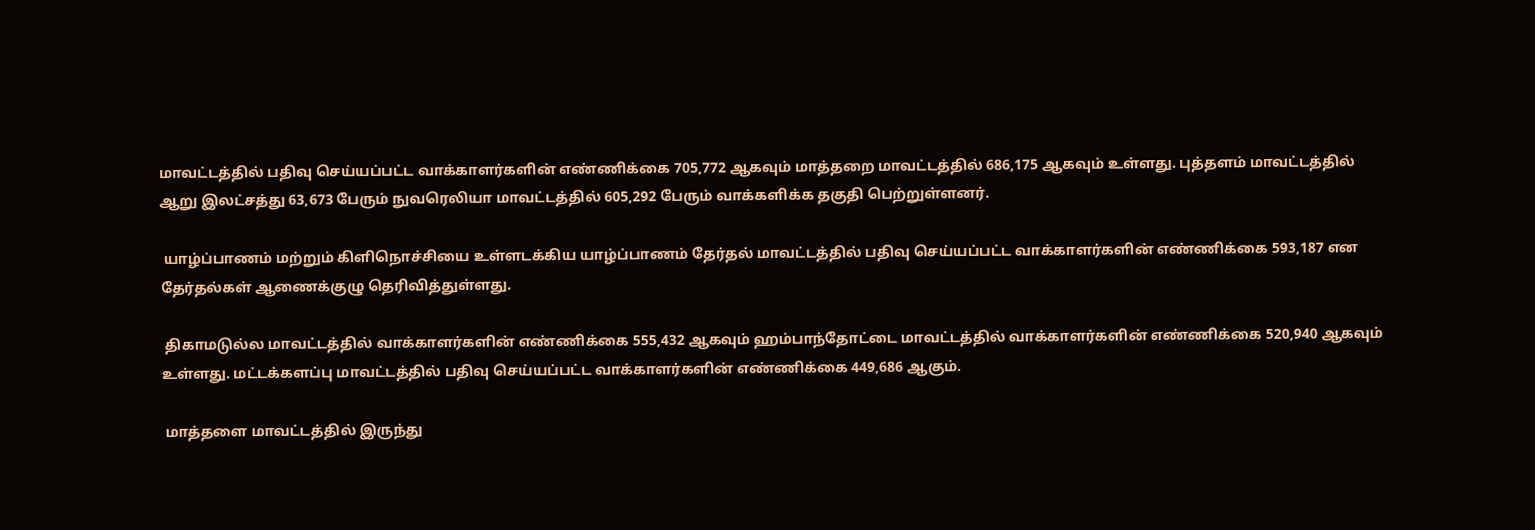மாவட்டத்தில் பதிவு செய்யப்பட்ட வாக்காளர்களின் எண்ணிக்கை 705,772 ஆகவும் மாத்தறை மாவட்டத்தில் 686,175 ஆகவும் உள்ளது. புத்தளம் மாவட்டத்தில் ஆறு இலட்சத்து 63,673 பேரும் நுவரெலியா மாவட்டத்தில் 605,292 பேரும் வாக்களிக்க தகுதி பெற்றுள்ளனர்.

 யாழ்ப்பாணம் மற்றும் கிளிநொச்சியை உள்ளடக்கிய யாழ்ப்பாணம் தேர்தல் மாவட்டத்தில் பதிவு செய்யப்பட்ட வாக்காளர்களின் எண்ணிக்கை 593,187 என தேர்தல்கள் ஆணைக்குழு தெரிவித்துள்ளது.

 திகாமடுல்ல மாவட்டத்தில் வாக்காளர்களின் எண்ணிக்கை 555,432 ஆகவும் ஹம்பாந்தோட்டை மாவட்டத்தில் வாக்காளர்களின் எண்ணிக்கை 520,940 ஆகவும் உள்ளது. மட்டக்களப்பு மாவட்டத்தில் பதிவு செய்யப்பட்ட வாக்காளர்களின் எண்ணிக்கை 449,686 ஆகும்.

 மாத்தளை மாவட்டத்தில் இருந்து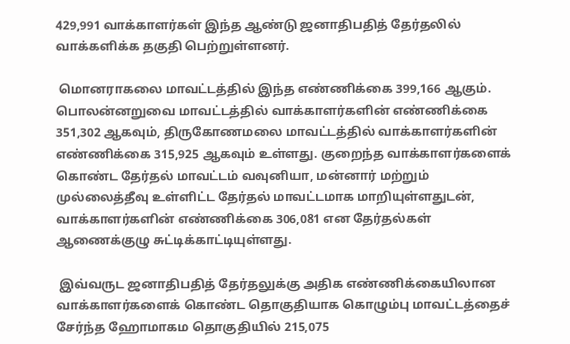429,991 வாக்காளர்கள் இந்த ஆண்டு ஜனாதிபதித் தேர்தலில் வாக்களிக்க தகுதி பெற்றுள்ளனர்.

 மொனராகலை மாவட்டத்தில் இந்த எண்ணிக்கை 399,166 ஆகும். பொலன்னறுவை மாவட்டத்தில் வாக்காளர்களின் எண்ணிக்கை 351,302 ஆகவும், திருகோணமலை மாவட்டத்தில் வாக்காளர்களின் எண்ணிக்கை 315,925 ஆகவும் உள்ளது. குறைந்த வாக்காளர்களைக் கொண்ட தேர்தல் மாவட்டம் வவுனியா, மன்னார் மற்றும் முல்லைத்தீவு உள்ளிட்ட தேர்தல் மாவட்டமாக மாறியுள்ளதுடன், வாக்காளர்களின் எண்ணிக்கை 306,081 என தேர்தல்கள் ஆணைக்குழு சுட்டிக்காட்டியுள்ளது.

 இவ்வருட ஜனாதிபதித் தேர்தலுக்கு அதிக எண்ணிக்கையிலான வாக்காளர்களைக் கொண்ட தொகுதியாக கொழும்பு மாவட்டத்தைச் சேர்ந்த ஹோமாகம தொகுதியில் 215,075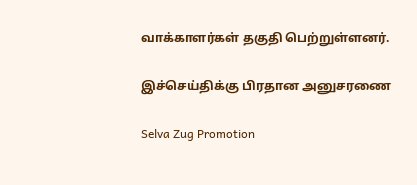வாக்காளர்கள் தகுதி பெற்றுள்ளனர்.

இச்செய்திக்கு பிரதான அனுசரணை

Selva Zug Promotion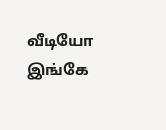வீடியோ இங்கே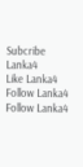Subcribe Lanka4
Like Lanka4
Follow Lanka4
Follow Lanka4